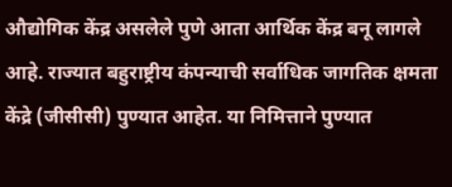औद्योगिक केंद्र असलेले पुणे आता आर्थिक केंद्र बनू लागले आहे. राज्यात बहुराष्ट्रीय कंपन्याची सर्वाधिक जागतिक क्षमता केंद्रे (जीसीसी) पुण्यात आहेत. या निमित्ताने पुण्यात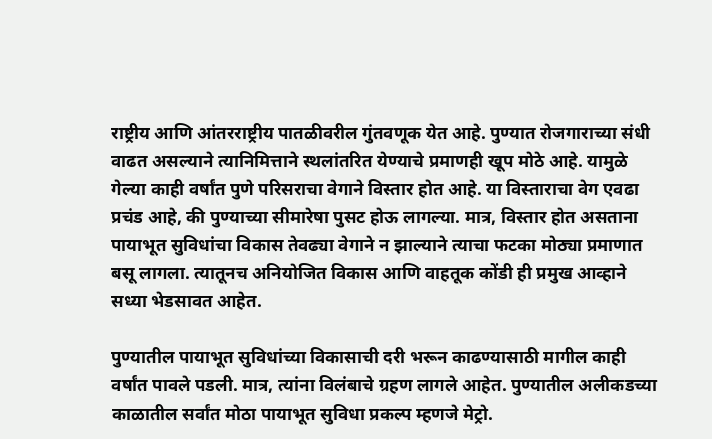राष्ट्रीय आणि आंतरराष्ट्रीय पातळीवरील गुंतवणूक येत आहे. पुण्यात रोजगाराच्या संधी वाढत असल्याने त्यानिमित्ताने स्थलांतरित येण्याचे प्रमाणही खूप मोठे आहे. यामुळे गेल्या काही वर्षांत पुणे परिसराचा वेगाने विस्तार होत आहे. या विस्ताराचा वेग एवढा प्रचंड आहे, की पुण्याच्या सीमारेषा पुसट होऊ लागल्या. मात्र, विस्तार होत असताना पायाभूत सुविधांचा विकास तेवढ्या वेगाने न झाल्याने त्याचा फटका मोठ्या प्रमाणात बसू लागला. त्यातूनच अनियोजित विकास आणि वाहतूक कोंडी ही प्रमुख आव्हाने सध्या भेडसावत आहेत.

पुण्यातील पायाभूत सुविधांच्या विकासाची दरी भरून काढण्यासाठी मागील काही वर्षांत पावले पडली. मात्र, त्यांना विलंबाचे ग्रहण लागले आहेत. पुण्यातील अलीकडच्या काळातील सर्वांत मोठा पायाभूत सुविधा प्रकल्प म्हणजे मेट्रो.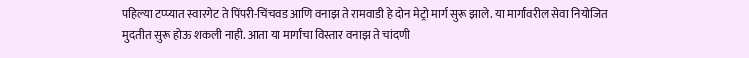पहिल्या टप्प्यात स्वारगेट ते पिंपरी-चिंचवड आणि वनाझ ते रामवाडी हे दोन मेट्रो मार्ग सुरू झाले. या मार्गांवरील सेवा नियोजित मुदतीत सुरू होऊ शकली नाही. आता या मार्गांचा विस्तार वनाझ ते चांदणी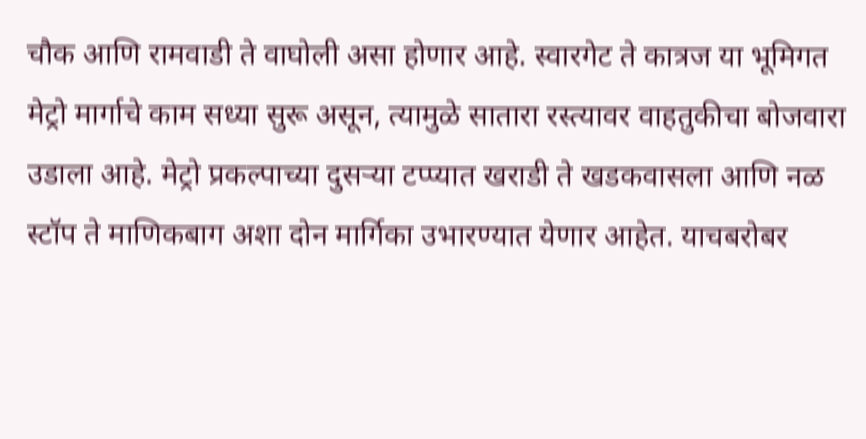चौक आणि रामवाडी ते वाघोली असा होणार आहे. स्वारगेट ते कात्रज या भूमिगत मेट्रो मार्गाचे काम सध्या सुरू असून, त्यामुळे सातारा रस्त्यावर वाहतुकीचा बोजवारा उडाला आहे. मेट्रो प्रकल्पाच्या दुसऱ्या टप्प्यात खराडी ते खडकवासला आणि नळ स्टॉप ते माणिकबाग अशा दोन मार्गिका उभारण्यात येणार आहेत. याचबरोबर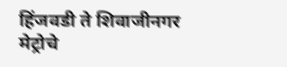हिंजवडी ते शिवाजीनगर मेट्रोचे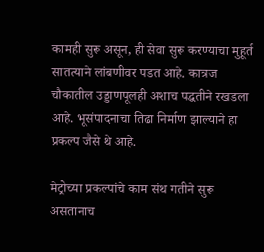कामही सुरू असून, ही सेवा सुरू करण्याचा मुहूर्त सातत्याने लांबणीवर पडत आहे. कात्रज चौकातील उड्डाणपूलही अशाच पद्धतीने रखडला आहे. भूसंपादनाचा तिढा निर्माण झाल्याने हा प्रकल्प जैसे थे आहे.

मेट्रोच्या प्रकल्पांचे काम संथ गतीने सुरू असतानाच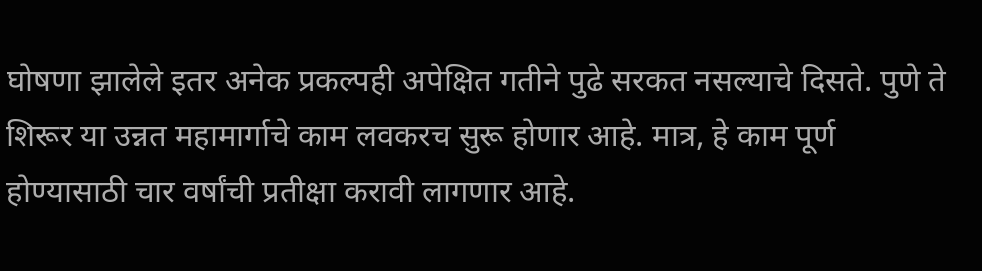घोषणा झालेले इतर अनेक प्रकल्पही अपेक्षित गतीने पुढे सरकत नसल्याचे दिसते. पुणे ते शिरूर या उन्नत महामार्गाचे काम लवकरच सुरू होणार आहे. मात्र, हे काम पूर्ण होण्यासाठी चार वर्षांची प्रतीक्षा करावी लागणार आहे.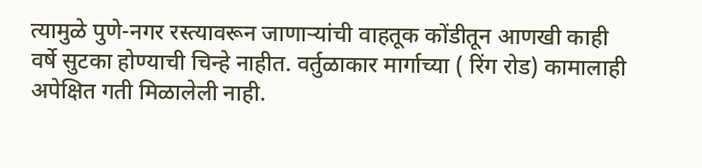त्यामुळे पुणे-नगर रस्त्यावरून जाणाऱ्यांची वाहतूक कोंडीतून आणखी काही वर्षे सुटका होण्याची चिन्हे नाहीत. वर्तुळाकार मार्गाच्या ( रिंग रोड) कामालाही अपेक्षित गती मिळालेली नाही.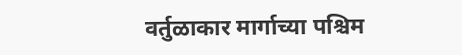वर्तुळाकार मार्गाच्या पश्चिम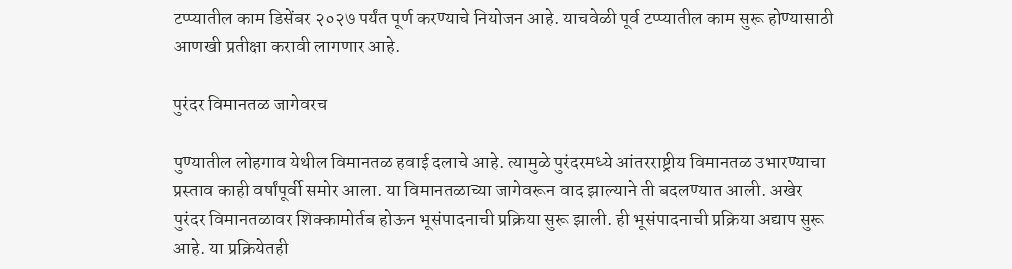टप्प्यातील काम डिसेंबर २०२७ पर्यंत पूर्ण करण्याचे नियोजन आहे. याचवेळी पूर्व टप्प्यातील काम सुरू होण्यासाठी आणखी प्रतीक्षा करावी लागणार आहे.

पुरंदर विमानतळ जागेवरच

पुण्यातील लोहगाव येथील विमानतळ हवाई दलाचे आहे. त्यामुळे पुरंदरमध्ये आंतरराष्ट्रीय विमानतळ उभारण्याचा प्रस्ताव काही वर्षांपूर्वी समोर आला. या विमानतळाच्या जागेवरून वाद झाल्याने ती बदलण्यात आली. अखेर पुरंदर विमानतळावर शिक्कामोर्तब होऊन भूसंपादनाची प्रक्रिया सुरू झाली. ही भूसंपादनाची प्रक्रिया अद्याप सुरू आहे. या प्रक्रियेतही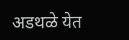अडथळे येत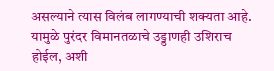असल्याने त्यास विलंब लागण्याची शक्यता आहे. यामुळे पुरंदर विमानतळाचे उड्डाणही उशिराच होईल, अशी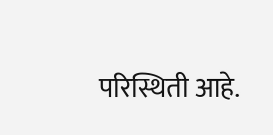परिस्थिती आहे.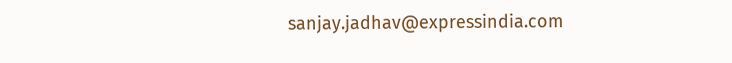sanjay.jadhav@expressindia.com